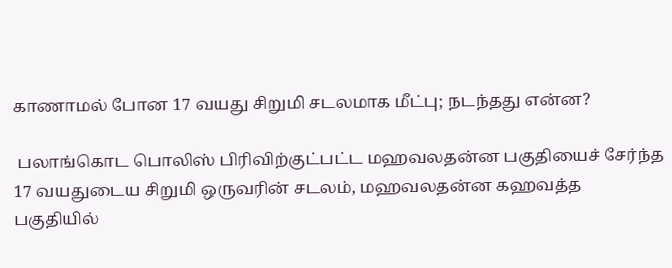காணாமல் போன 17 வயது சிறுமி சடலமாக மீட்பு; நடந்தது என்ன?

 பலாங்கொட பொலிஸ் பிரிவிற்குட்பட்ட மஹவலதன்ன பகுதியைச் சேர்ந்த 17 வயதுடைய சிறுமி ஒருவரின் சடலம், மஹவலதன்ன கஹவத்த பகுதியில்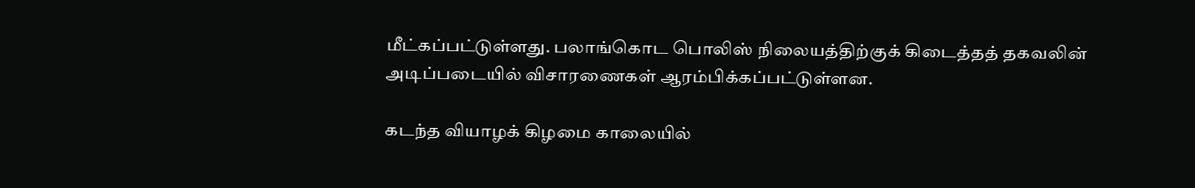மீட்கப்பட்டுள்ளது. பலாங்கொட பொலிஸ் நிலையத்திற்குக் கிடைத்தத் தகவலின் அடிப்படையில் விசாரணைகள் ஆரம்பிக்கப்பட்டுள்ளன.

கடந்த வியாழக் கிழமை காலையில்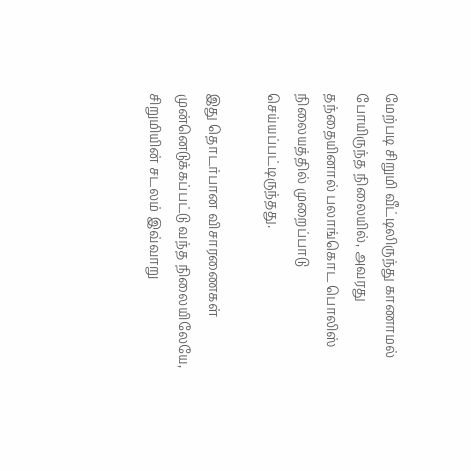மேற்படி சிறுமி வீட்டிலிருந்து காணாமல் போயிருந்த நிலையில், அவரது தந்தையினால் பலாங்கொட பொலிஸ் நிலையத்தில் முறைப்பாடு செய்யப்பட்டிருந்தது.

இது தொடர்பான விசாரணைகள் முன்னெடுக்கப்பட்டு வந்த நிலையிலேயே, சிறுமியின் சடலம் இவ்வாறு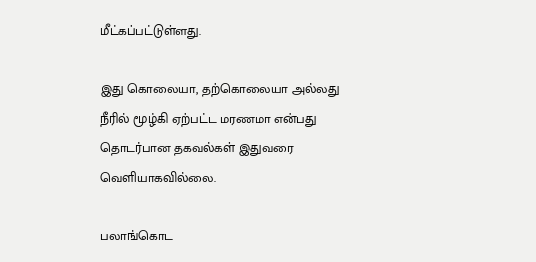மீட்கப்பட்டுள்ளது.

இது கொலையா, தற்கொலையா அல்லது நீரில் மூழ்கி ஏற்பட்ட மரணமா என்பது தொடர்பான தகவல்கள் இதுவரை வெளியாகவில்லை.

பலாங்கொட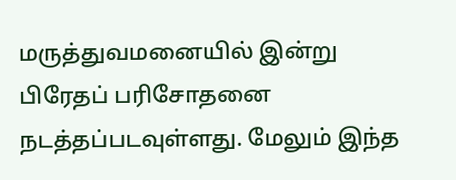மருத்துவமனையில் இன்று பிரேதப் பரிசோதனை நடத்தப்படவுள்ளது. மேலும் இந்த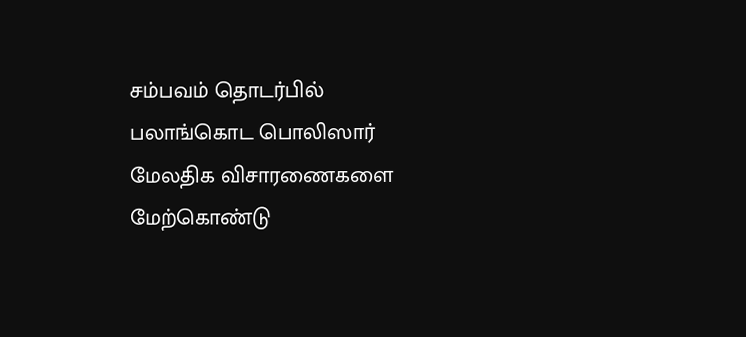சம்பவம் தொடர்பில் பலாங்கொட பொலிஸார் மேலதிக விசாரணைகளை மேற்கொண்டு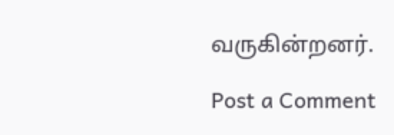வருகின்றனர்.

Post a Comment